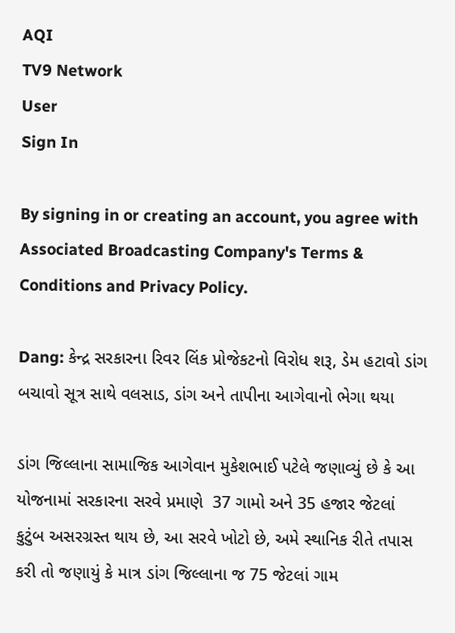AQI
TV9 Network
User
Sign In

By signing in or creating an account, you agree with Associated Broadcasting Company's Terms & Conditions and Privacy Policy.

Dang: કેન્દ્ર સરકારના રિવર લિંક પ્રોજેકટનો વિરોધ શરૂ, ડેમ હટાવો ડાંગ બચાવો સૂત્ર સાથે વલસાડ, ડાંગ અને તાપીના આગેવાનો ભેગા થયા

ડાંગ જિલ્લાના સામાજિક આગેવાન મુકેશભાઈ પટેલે જણાવ્યું છે કે આ યોજનામાં સરકારના સરવે પ્રમાણે  37 ગામો અને 35 હજાર જેટલાં કુટુંબ અસરગ્રસ્ત થાય છે, આ સરવે ખોટો છે, અમે સ્થાનિક રીતે તપાસ કરી તો જણાયું કે માત્ર ડાંગ જિલ્લાના જ 75 જેટલાં ગામ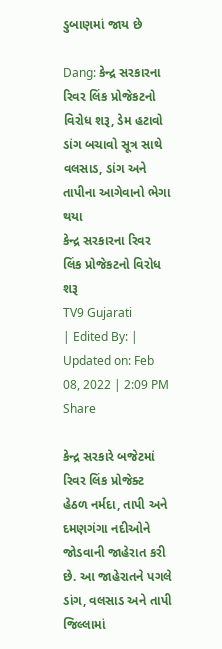ડુબાણમાં જાય છે

Dang: કેન્દ્ર સરકારના રિવર લિંક પ્રોજેકટનો વિરોધ શરૂ, ડેમ હટાવો ડાંગ બચાવો સૂત્ર સાથે વલસાડ, ડાંગ અને તાપીના આગેવાનો ભેગા થયા
કેન્દ્ર સરકારના રિવર લિંક પ્રોજેકટનો વિરોધ શરૂ
TV9 Gujarati
| Edited By: | Updated on: Feb 08, 2022 | 2:09 PM
Share

કેન્દ્ર સરકારે બજેટમાં રિવર લિંક પ્રોજેક્ટ હેઠળ નર્મદા, તાપી અને દમણગંગા નદીઓને જોડવાની જાહેરાત કરી છે. આ જાહેરાતને પગલે ડાંગ, વલસાડ અને તાપી જિલ્લામાં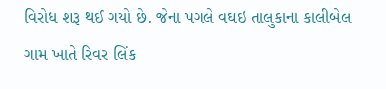વિરોધ શરૂ થઈ ગયો છે. જેના પગલે વઘઇ તાલુકાના કાલીબેલ ગામ ખાતે રિવર લિંક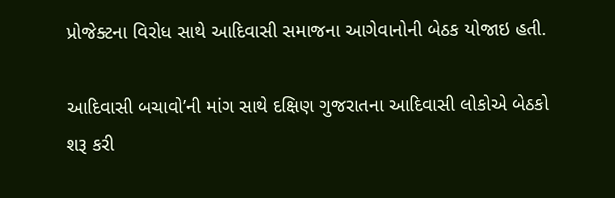પ્રોજેક્ટના વિરોધ સાથે આદિવાસી સમાજના આગેવાનોની બેઠક યોજાઇ હતી.

આદિવાસી બચાવો’ની માંગ સાથે દક્ષિણ ગુજરાતના આદિવાસી લોકોએ બેઠકો શરૂ કરી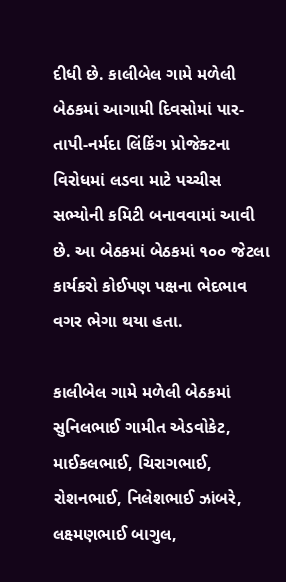દીધી છે. કાલીબેલ ગામે મળેલી બેઠકમાં આગામી દિવસોમાં પાર-તાપી-નર્મદા લિંકિંગ પ્રોજેક્ટના વિરોધમાં લડવા માટે પચ્ચીસ સભ્યોની કમિટી બનાવવામાં આવી છે. આ બેઠકમાં બેઠકમાં ૧૦૦ જેટલા કાર્યકરો કોઈપણ પક્ષના ભેદભાવ વગર ભેગા થયા હતા.

કાલીબેલ ગામે મળેલી બેઠકમાં સુનિલભાઈ ગામીત એડવોકેટ, માઈકલભાઈ, ચિરાગભાઈ, રોશનભાઈ, નિલેશભાઈ ઝાંબરે, લક્ષ્મણભાઈ બાગુલ,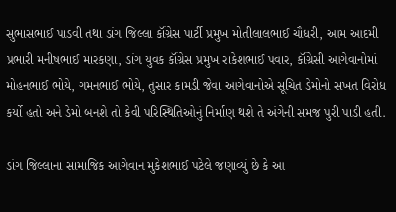સુભાસભાઈ પાડવી તથા ડાંગ જિલ્લા કૉંગ્રેસ પાર્ટી પ્રમુખ મોતીલાલભાઈ ચૌધરી, આમ આદમી પ્રભારી મનીષભાઈ મારકણા, ડાંગ યુવક કૉંગ્રેસ પ્રમુખ રાકેશભાઈ પવાર, કૉંગ્રેસી આગેવાનોમાં મોહનભાઈ ભોયે, ગમનભાઈ ભોયે, તુસાર કામડી જેવા આગેવાનોએ સૂચિત ડેમોનો સખત વિરોધ કર્યો હતો અને ડેમો બનશે તો કેવી પરિસ્થિતિઓનું નિર્માણ થશે તે અંગેની સમજ પુરી પાડી હતી.

ડાંગ જિલ્લાના સામાજિક આગેવાન મુકેશભાઈ પટેલે જણાવ્યું છે કે આ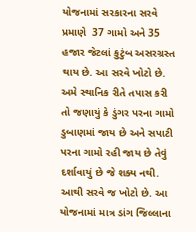યોજનામાં સરકારના સરવે પ્રમાણે  37 ગામો અને 35 હજાર જેટલાં કુટુંબ અસરગ્રસ્ત થાય છે. આ સરવે ખોટો છે. અમે સ્થાનિક રીતે તપાસ કરી તો જણાયું કે ડુંગર પરના ગામો ડુબાણમાં જાય છે અને સપાટી પરના ગામો રહી જાય છે તેવું દર્શાવાયું છે જે શક્ય નથી. આથી સરવે જ ખોટો છે. આ યોજનામાં માત્ર ડાંગ જિલ્લાના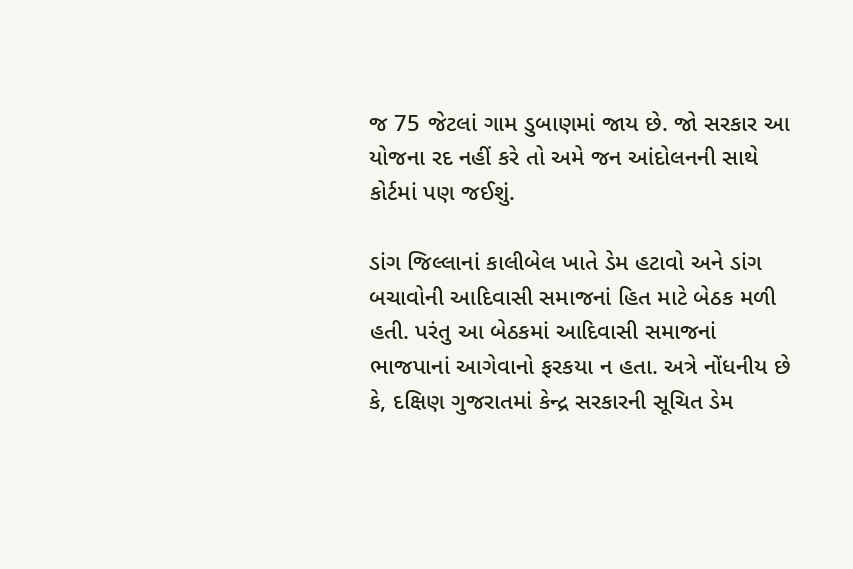જ 75 જેટલાં ગામ ડુબાણમાં જાય છે. જો સરકાર આ યોજના રદ નહીં કરે તો અમે જન આંદોલનની સાથે કોર્ટમાં પણ જઈશું.

ડાંગ જિલ્લાનાં કાલીબેલ ખાતે ડેમ હટાવો અને ડાંગ બચાવોની આદિવાસી સમાજનાં હિત માટે બેઠક મળી હતી. પરંતુ આ બેઠકમાં આદિવાસી સમાજનાં ભાજપાનાં આગેવાનો ફરકયા ન હતા. અત્રે નોંધનીય છે કે, દક્ષિણ ગુજરાતમાં કેન્દ્ર સરકારની સૂચિત ડેમ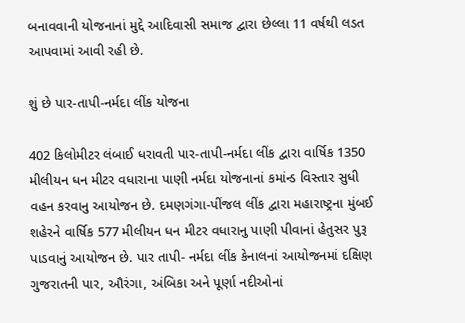બનાવવાની યોજનાનાં મુદ્દે આદિવાસી સમાજ દ્વારા છેલ્લા 11 વર્ષથી લડત આપવામાં આવી રહી છે.

શું છે પાર-તાપી-નર્મદા લીંક યોજના

402 કિલોમીટર લંબાઈ ધરાવતી પાર-તાપી-નર્મદા લીંક દ્વારા વાર્ષિક 1350 મીલીયન ધન મીટર વધારાના પાણી નર્મદા યોજનાનાં કમાંન્ડ વિસ્તાર સુધી વહન કરવાનુ આયોજન છે. દમણગંગા-પીંજલ લીંક દ્વારા મહારાષ્ટ્રના મુંબઈ શહેરને વાર્ષિક 577 મીલીયન ધન મીટર વધારાનુ પાણી પીવાનાં હેતુસર પુરૂ પાડવાનું આયોજન છે. પાર તાપી- નર્મદા લીંક કેનાલનાં આયોજનમાં દક્ષિણ ગુજરાતની પાર, ઔરંગા, અંબિકા અને પૂર્ણા નદીઓનાં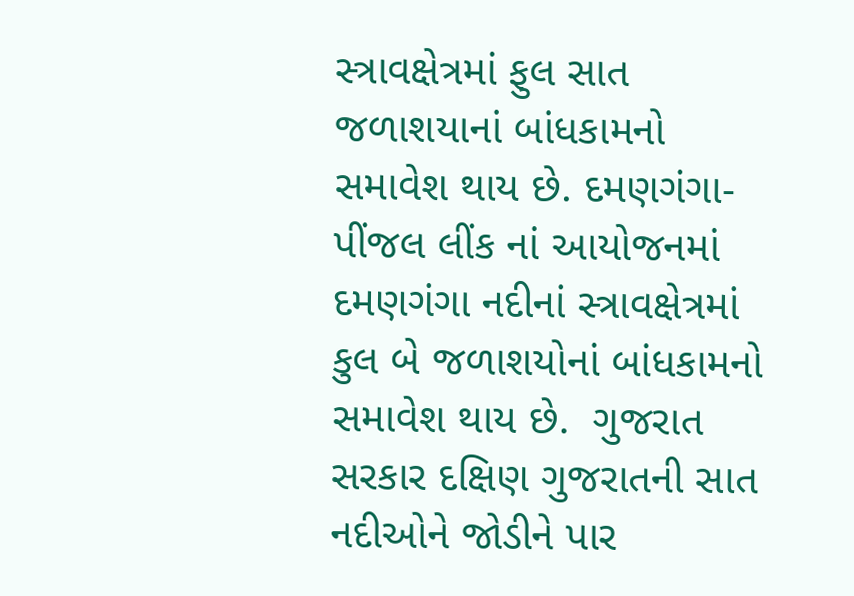સ્ત્રાવક્ષેત્રમાં ફુલ સાત જળાશયાનાં બાંધકામનો સમાવેશ થાય છે. દમણગંગા-પીંજલ લીંક નાં આયોજનમાં દમણગંગા નદીનાં સ્ત્રાવક્ષેત્રમાં કુલ બે જળાશયોનાં બાંધકામનો સમાવેશ થાય છે.  ગુજરાત સરકાર દક્ષિણ ગુજરાતની સાત નદીઓને જોડીને પાર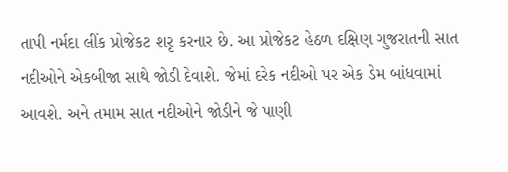તાપી નર્મદા લીંક પ્રોજેકટ શરૃ કરનાર છે. આ પ્રોજેકટ હેઠળ દક્ષિણ ગુજરાતની સાત નદીઓને એકબીજા સાથે જોડી દેવાશે. જેમાં દરેક નદીઓ પર એક ડેમ બાંધવામાં આવશે. અને તમામ સાત નદીઓને જોડીને જે પાણી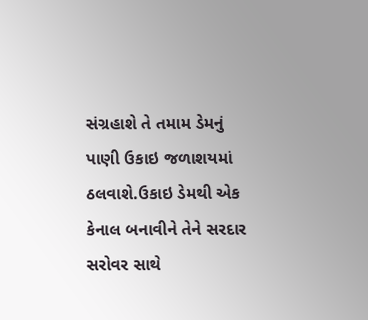સંગ્રહાશે તે તમામ ડેમનું પાણી ઉકાઇ જળાશયમાં ઠલવાશે.ઉકાઇ ડેમથી એક કેનાલ બનાવીને તેને સરદાર સરોવર સાથે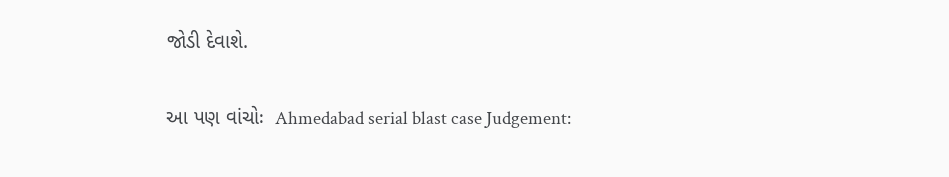જોડી દેવાશે.

આ પણ વાંચોઃ  Ahmedabad serial blast case Judgement: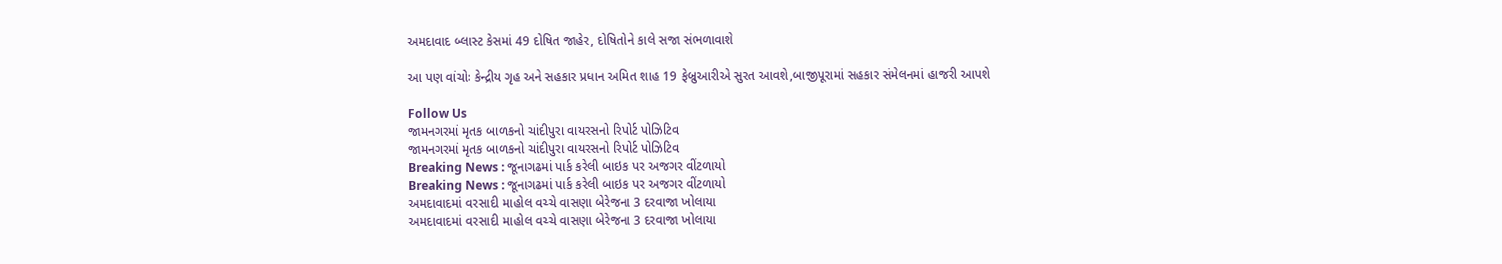અમદાવાદ બ્લાસ્ટ કેસમાં 49 દોષિત જાહેર, દોષિતોને કાલે સજા સંભળાવાશે

આ પણ વાંચોઃ કેન્દ્રીય ગૃહ અને સહકાર પ્રધાન અમિત શાહ 19 ફેબ્રુઆરીએ સુરત આવશે,બાજીપૂરામાં સહકાર સંમેલનમાં હાજરી આપશે

Follow Us
જામનગરમાં મૃતક બાળકનો ચાંદીપુરા વાયરસનો રિપોર્ટ પોઝિટિવ
જામનગરમાં મૃતક બાળકનો ચાંદીપુરા વાયરસનો રિપોર્ટ પોઝિટિવ
Breaking News : જૂનાગઢમાં પાર્ક કરેલી બાઇક પર અજગર વીંટળાયો
Breaking News : જૂનાગઢમાં પાર્ક કરેલી બાઇક પર અજગર વીંટળાયો
અમદાવાદમાં વરસાદી માહોલ વચ્ચે વાસણા બેરેજના 3 દરવાજા ખોલાયા
અમદાવાદમાં વરસાદી માહોલ વચ્ચે વાસણા બેરેજના 3 દરવાજા ખોલાયા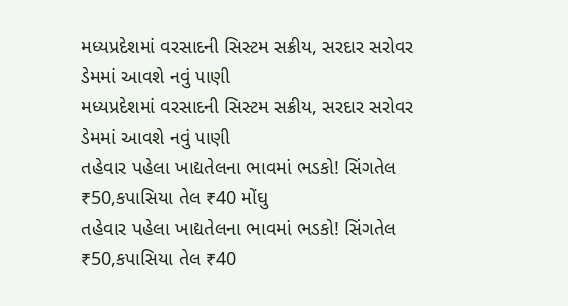મધ્યપ્રદેશમાં વરસાદની સિસ્ટમ સક્રીય, સરદાર સરોવર ડેમમાં આવશે નવું પાણી
મધ્યપ્રદેશમાં વરસાદની સિસ્ટમ સક્રીય, સરદાર સરોવર ડેમમાં આવશે નવું પાણી
તહેવાર પહેલા ખાદ્યતેલના ભાવમાં ભડકો! સિંગતેલ ₹50,કપાસિયા તેલ ₹40 મોંઘુ
તહેવાર પહેલા ખાદ્યતેલના ભાવમાં ભડકો! સિંગતેલ ₹50,કપાસિયા તેલ ₹40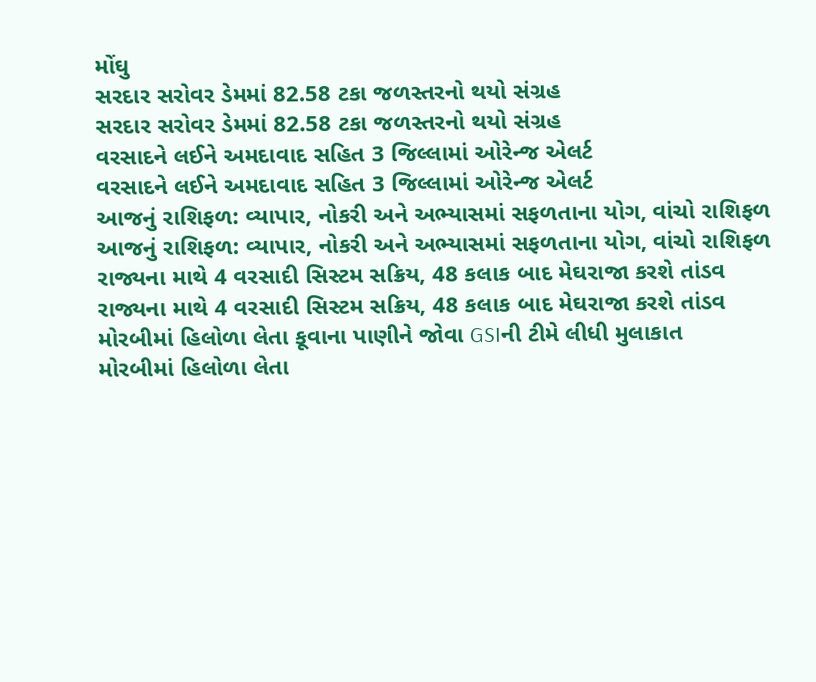મોંઘુ
સરદાર સરોવર ડેમમાં 82.58 ટકા જળસ્તરનો થયો સંગ્રહ
સરદાર સરોવર ડેમમાં 82.58 ટકા જળસ્તરનો થયો સંગ્રહ
વરસાદને લઈને અમદાવાદ સહિત 3 જિલ્લામાં ઓરેન્જ એલર્ટ
વરસાદને લઈને અમદાવાદ સહિત 3 જિલ્લામાં ઓરેન્જ એલર્ટ
આજનું રાશિફળ: વ્યાપાર, નોકરી અને અભ્યાસમાં સફળતાના યોગ, વાંચો રાશિફળ
આજનું રાશિફળ: વ્યાપાર, નોકરી અને અભ્યાસમાં સફળતાના યોગ, વાંચો રાશિફળ
રાજ્યના માથે 4 વરસાદી સિસ્ટમ સક્રિય, 48 કલાક બાદ મેઘરાજા કરશે તાંડવ
રાજ્યના માથે 4 વરસાદી સિસ્ટમ સક્રિય, 48 કલાક બાદ મેઘરાજા કરશે તાંડવ
મોરબીમાં હિલોળા લેતા કૂવાના પાણીને જોવા GSIની ટીમે લીધી મુલાકાત
મોરબીમાં હિલોળા લેતા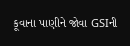કૂવાના પાણીને જોવા GSIની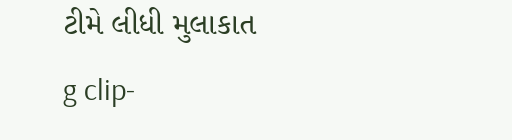ટીમે લીધી મુલાકાત
g clip-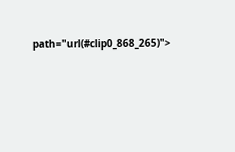path="url(#clip0_868_265)">